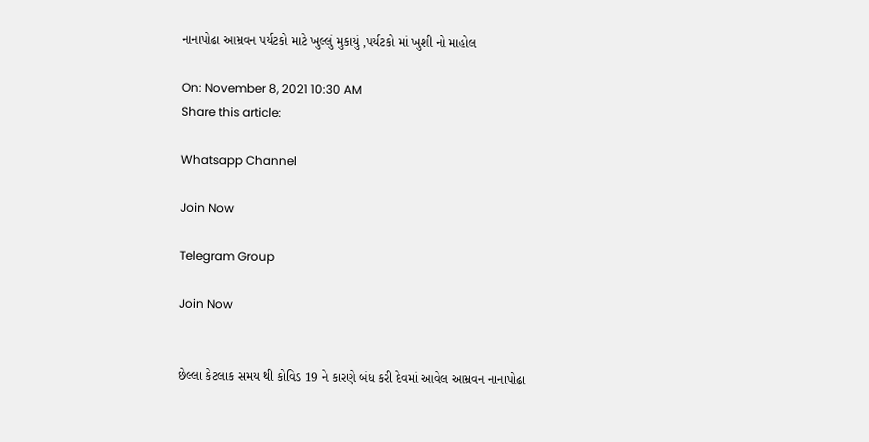નાનાપોઢા આમ્રવન પર્યટકો માટે ખુલ્લું મુકાયું ,પર્યટકો માં ખુશી નો માહોલ

On: November 8, 2021 10:30 AM
Share this article:

Whatsapp Channel

Join Now

Telegram Group

Join Now


છેલ્લા કેટલાક સમય થી કોવિડ 19 ને કારણે બંધ કરી દેવમાં આવેલ આમ્રવન નાનાપોઢા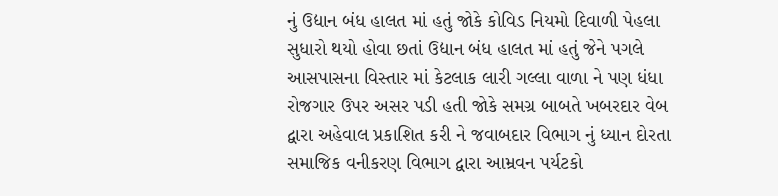નું ઉદ્યાન બંધ હાલત માં હતું જોકે કોવિડ નિયમો દિવાળી પેહલા સુધારો થયો હોવા છતાં ઉદ્યાન બંધ હાલત માં હતું જેને પગલે આસપાસના વિસ્તાર માં કેટલાક લારી ગલ્લા વાળા ને પણ ધંધા રોજગાર ઉપર અસર પડી હતી જોકે સમગ્ર બાબતે ખબરદાર વેબ દ્વારા અહેવાલ પ્રકાશિત કરી ને જવાબદાર વિભાગ નું ધ્યાન દોરતા સમાજિક વનીકરણ વિભાગ દ્વારા આમ્રવન પર્યટકો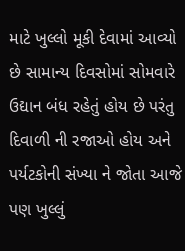માટે ખુલ્લો મૂકી દેવામાં આવ્યો છે સામાન્ય દિવસોમાં સોમવારે ઉદ્યાન બંધ રહેતું હોય છે પરંતુ દિવાળી ની રજાઓ હોય અને પર્યટકોની સંખ્યા ને જોતા આજે પણ ખુલ્લું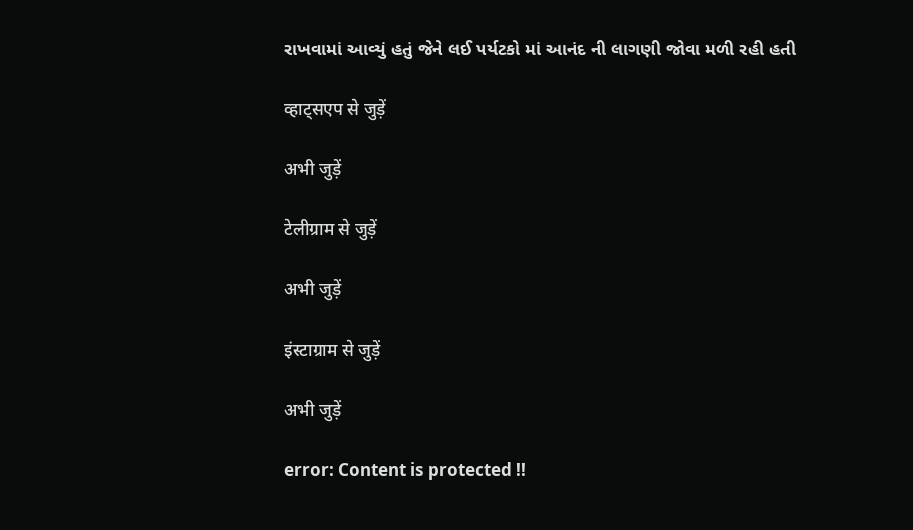રાખવામાં આવ્યું હતું જેને લઈ પર્યટકો માં આનંદ ની લાગણી જોવા મળી રહી હતી

व्हाट्सएप से जुड़ें

अभी जुड़ें

टेलीग्राम से जुड़ें

अभी जुड़ें

इंस्टाग्राम से जुड़ें

अभी जुड़ें

error: Content is protected !!